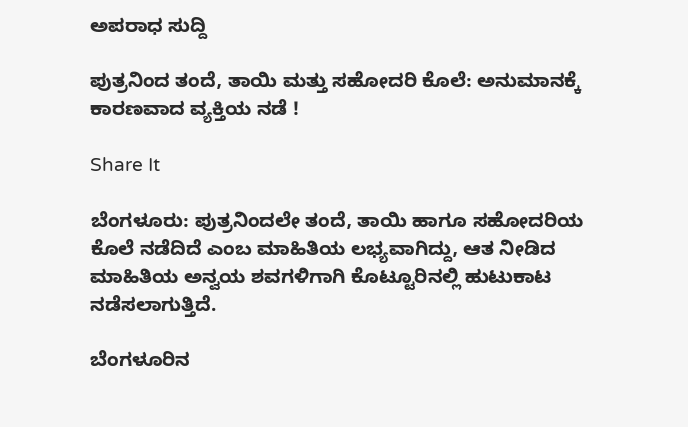ಅಪರಾಧ ಸುದ್ದಿ

ಪುತ್ರನಿಂದ ತಂದೆ, ತಾಯಿ ಮತ್ತು ಸಹೋದರಿ ಕೊಲೆ: ಅನುಮಾನಕ್ಕೆ ಕಾರಣವಾದ ವ್ಯಕ್ತಿಯ ನಡೆ !

Share It

ಬೆಂಗಳೂರು: ಪುತ್ರನಿಂದಲೇ ತಂದೆ, ತಾಯಿ ಹಾಗೂ ಸಹೋದರಿಯ ಕೊಲೆ ನಡೆದಿದೆ ಎಂಬ ಮಾಹಿತಿಯ ಲಭ್ಯವಾಗಿದ್ದು, ಆತ ನೀಡಿದ ಮಾಹಿತಿಯ ಅನ್ವಯ ಶವಗಳಿಗಾಗಿ ಕೊಟ್ಟೂರಿನಲ್ಲಿ ಹುಟುಕಾಟ ನಡೆಸಲಾಗುತ್ತಿದೆ.

ಬೆಂಗಳೂರಿನ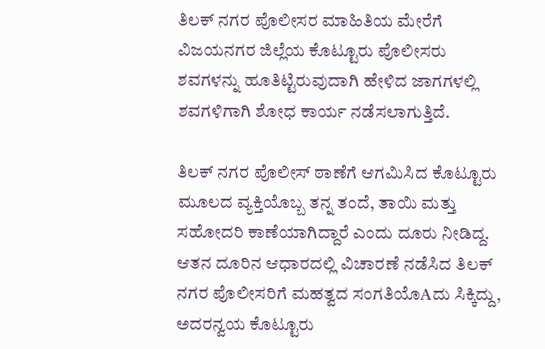ತಿಲಕ್ ನಗರ ಪೊಲೀಸರ ಮಾಹಿತಿಯ ಮೇರೆಗೆ ವಿಜಯನಗರ ಜಿಲ್ಲೆಯ ಕೊಟ್ಟೂರು ಪೊಲೀಸರು ಶವಗಳನ್ನು ಹೂತಿಟ್ಟಿರುವುದಾಗಿ ಹೇಳಿದ ಜಾಗಗಳಲ್ಲಿ ಶವಗಳಿಗಾಗಿ ಶೋಧ ಕಾರ್ಯ ನಡೆಸಲಾಗುತ್ತಿದೆ.

ತಿಲಕ್ ನಗರ ಪೊಲೀಸ್ ಠಾಣೆಗೆ ಆಗಮಿಸಿದ ಕೊಟ್ಟೂರು ಮೂಲದ ವ್ಯಕ್ತಿಯೊಬ್ಬ ತನ್ನ ತಂದೆ, ತಾಯಿ ಮತ್ತು ಸಹೋದರಿ ಕಾಣೆಯಾಗಿದ್ದಾರೆ ಎಂದು ದೂರು ನೀಡಿದ್ದ. ಆತನ ದೂರಿನ ಆಧಾರದಲ್ಲಿ ವಿಚಾರಣೆ ನಡೆಸಿದ ತಿಲಕ್ ನಗರ ಪೊಲೀಸರಿಗೆ ಮಹತ್ವದ ಸಂಗತಿಯೊAದು ಸಿಕ್ಕಿದ್ದು, ಅದರನ್ವಯ ಕೊಟ್ಟೂರು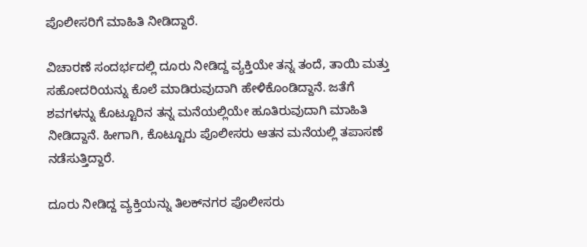ಪೊಲೀಸರಿಗೆ ಮಾಹಿತಿ ನೀಡಿದ್ದಾರೆ.

ವಿಚಾರಣೆ ಸಂದರ್ಭದಲ್ಲಿ ದೂರು ನೀಡಿದ್ದ ವ್ಯಕ್ತಿಯೇ ತನ್ನ ತಂದೆ, ತಾಯಿ ಮತ್ತು ಸಹೋದರಿಯನ್ನು ಕೊಲೆ ಮಾಡಿರುವುದಾಗಿ ಹೇಳಿಕೊಂಡಿದ್ದಾನೆ. ಜತೆಗೆ ಶವಗಳನ್ನು ಕೊಟ್ಟೂರಿನ ತನ್ನ ಮನೆಯಲ್ಲಿಯೇ ಹೂತಿರುವುದಾಗಿ ಮಾಹಿತಿ ನೀಡಿದ್ದಾನೆ. ಹೀಗಾಗಿ, ಕೊಟ್ಟೂರು ಪೊಲೀಸರು ಆತನ ಮನೆಯಲ್ಲಿ ತಪಾಸಣೆ ನಡೆಸುತ್ತಿದ್ದಾರೆ.

ದೂರು ನೀಡಿದ್ದ ವ್ಯಕ್ತಿಯನ್ನು ತಿಲಕ್‌ನಗರ ಪೊಲೀಸರು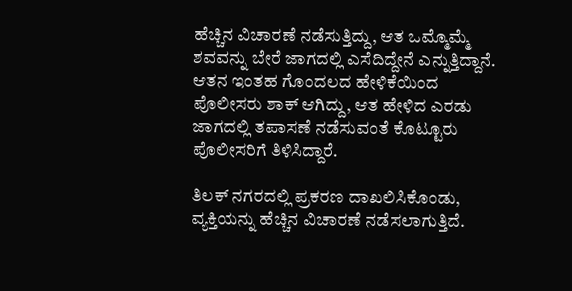ಹೆಚ್ಚಿನ ವಿಚಾರಣೆ ನಡೆಸುತ್ತಿದ್ದು, ಆತ ಒಮ್ಮೊಮ್ಮೆ ಶವವನ್ನು ಬೇರೆ ಜಾಗದಲ್ಲಿ ಎಸೆದಿದ್ದೇನೆ ಎನ್ನುತ್ತಿದ್ದಾನೆ. ಆತನ ಇಂತಹ ಗೊಂದಲದ ಹೇಳಿಕೆಯಿಂದ ಪೊಲೀಸರು ಶಾಕ್ ಆಗಿದ್ದು, ಆತ ಹೇಳಿದ ಎರಡು ಜಾಗದಲ್ಲಿ ತಪಾಸಣೆ ನಡೆಸುವಂತೆ ಕೊಟ್ಟೂರು ಪೊಲೀಸರಿಗೆ ತಿಳಿಸಿದ್ದಾರೆ.

ತಿಲಕ್ ನಗರದಲ್ಲಿ ಪ್ರಕರಣ ದಾಖಲಿಸಿಕೊಂಡು, ವ್ಯಕ್ತಿಯನ್ನು ಹೆಚ್ಚಿನ ವಿಚಾರಣೆ ನಡೆಸಲಾಗುತ್ತಿದೆ.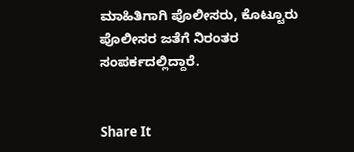ಮಾಹಿತಿಗಾಗಿ ಪೊಲೀಸರು, ಕೊಟ್ಟೂರು ಪೊಲೀಸರ ಜತೆಗೆ ನಿರಂತರ ಸಂಪರ್ಕದಲ್ಲಿದ್ದಾರೆ.


Share It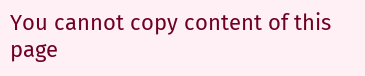You cannot copy content of this page